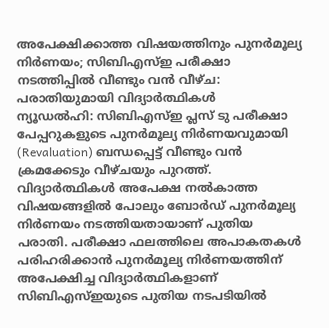അപേക്ഷിക്കാത്ത വിഷയത്തിനും പുനർമൂല്യ നിർണയം; സിബിഎസ്ഇ പരീക്ഷാ നടത്തിപ്പിൽ വീണ്ടും വൻ വീഴ്ച: പരാതിയുമായി വിദ്യാർത്ഥികൾ
ന്യൂഡൽഹി: സിബിഎസ്ഇ പ്ലസ് ടു പരീക്ഷാ പേപ്പറുകളുടെ പുനർമൂല്യ നിർണയവുമായി (Revaluation) ബന്ധപ്പെട്ട് വീണ്ടും വൻ ക്രമക്കേടും വീഴ്ചയും പുറത്ത്. വിദ്യാർത്ഥികൾ അപേക്ഷ നൽകാത്ത വിഷയങ്ങളിൽ പോലും ബോർഡ് പുനർമൂല്യ നിർണയം നടത്തിയതായാണ് പുതിയ പരാതി. പരീക്ഷാ ഫലത്തിലെ അപാകതകൾ പരിഹരിക്കാൻ പുനർമൂല്യ നിർണയത്തിന് അപേക്ഷിച്ച വിദ്യാർത്ഥികളാണ് സിബിഎസ്ഇയുടെ പുതിയ നടപടിയിൽ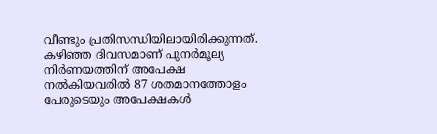വീണ്ടും പ്രതിസന്ധിയിലായിരിക്കുന്നത്.
കഴിഞ്ഞ ദിവസമാണ് പുനർമൂല്യ നിർണയത്തിന് അപേക്ഷ നൽകിയവരിൽ 87 ശതമാനത്തോളം പേരുടെയും അപേക്ഷകൾ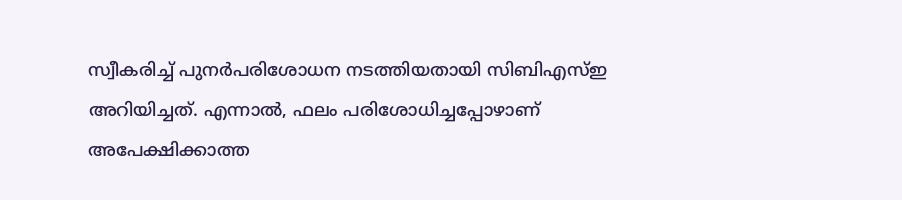സ്വീകരിച്ച് പുനർപരിശോധന നടത്തിയതായി സിബിഎസ്ഇ അറിയിച്ചത്. എന്നാൽ, ഫലം പരിശോധിച്ചപ്പോഴാണ് അപേക്ഷിക്കാത്ത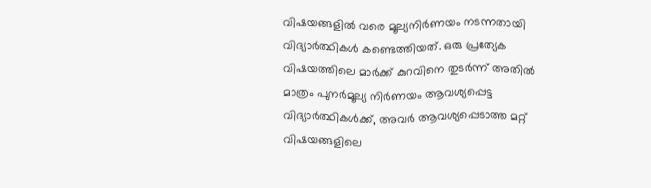വിഷയങ്ങളിൽ വരെ മൂല്യനിർണയം നടന്നതായി വിദ്യാർത്ഥികൾ കണ്ടെത്തിയത്. ഒരു പ്രത്യേക വിഷയത്തിലെ മാർക്ക് കുറവിനെ തുടർന്ന് അതിൽ മാത്രം പുനർമൂല്യ നിർണയം ആവശ്യപ്പെട്ട വിദ്യാർത്ഥികൾക്ക്, അവർ ആവശ്യപ്പെടാത്ത മറ്റ് വിഷയങ്ങളിലെ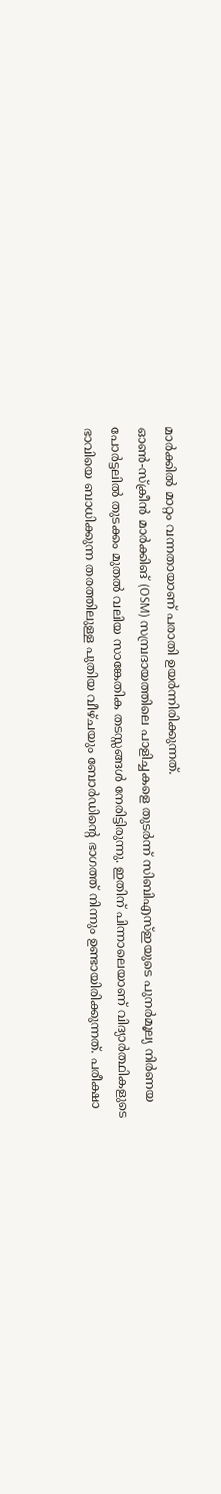മാർക്കിൽ മാറ്റം വന്നതായാണ് പരാതി ഉയർന്നിരിക്കുന്നത്.
ഓൺ-സ്ക്രീൻ മാർക്കിങ് (OSM) സമ്പ്രദായത്തിലെ പാളിച്ചകളെ തുടർന്ന് സിബിഎസ്ഇയുടെ പുനർമൂല്യ നിർണയ പോർട്ടലിൽ തുടക്കം മുതൽ വലിയ സാങ്കേതിക തടസ്സങ്ങൾ നേരിട്ടിരുന്നു. ഇതിന് പിന്നാലെയാണ് വിദ്യാർത്ഥികളുടെ ഭാവിയെ ബാധിക്കുന്ന തരത്തിലുള്ള പുതിയ വീഴ്ചയും ബോർഡിന്റെ ഭാഗത്ത് നിന്നും ഉണ്ടായിരിക്കുന്നത്. പരീക്ഷാ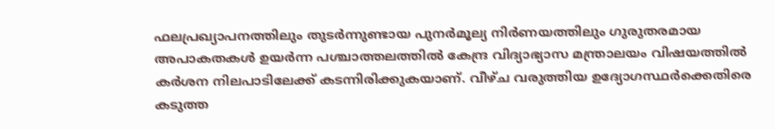ഫലപ്രഖ്യാപനത്തിലും തുടർന്നുണ്ടായ പുനർമൂല്യ നിർണയത്തിലും ഗുരുതരമായ അപാകതകൾ ഉയർന്ന പശ്ചാത്തലത്തിൽ കേന്ദ്ര വിദ്യാഭ്യാസ മന്ത്രാലയം വിഷയത്തിൽ കർശന നിലപാടിലേക്ക് കടന്നിരിക്കുകയാണ്. വീഴ്ച വരുത്തിയ ഉദ്യോഗസ്ഥർക്കെതിരെ കടുത്ത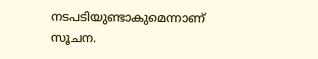നടപടിയുണ്ടാകുമെന്നാണ് സൂചന.